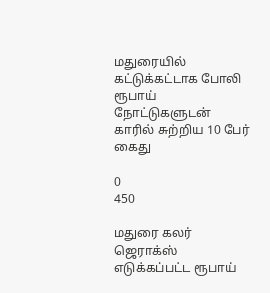மதுரையில் கட்டுக்கட்டாக போலி ரூபாய் நோட்டுகளுடன் காரில் சுற்றிய 10 பேர் கைது

0
450

மதுரை கலர் ஜெராக்ஸ் எடுக்கப்பட்ட ரூபாய்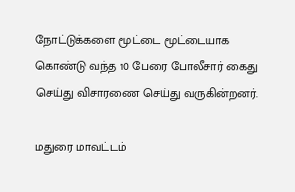நோட்டுக்களை மூட்டை மூட்டையாக கொண்டு வந்த 10 பேரை போலீசார் கைது செய்து விசாரணை செய்து வருகின்றனர்.

மதுரை மாவட்டம்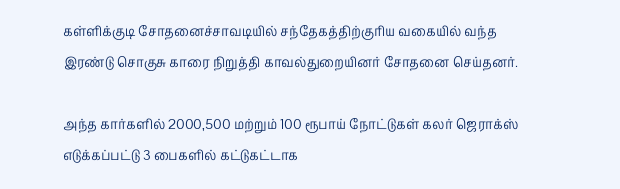கள்ளிக்குடி சோதனைச்சாவடியில் சந்தேகத்திற்குரிய வகையில் வந்த இரண்டு சொகுசு காரை நிறுத்தி காவல்துறையினர் சோதனை செய்தனர்.

அந்த கார்களில் 2000,500 மற்றும் 100 ரூபாய் நோட்டுகள் கலர் ஜெராக்ஸ் எடுக்கப்பட்டு 3 பைகளில் கட்டுகட்டாக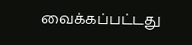வைக்கப்பட்டது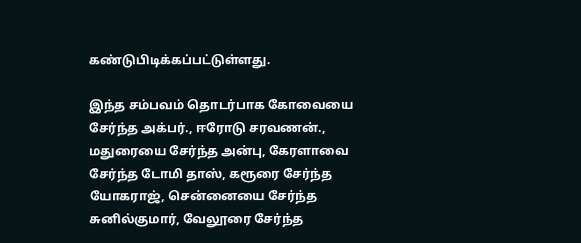கண்டுபிடிக்கப்பட்டுள்ளது.

இந்த சம்பவம் தொடர்பாக கோவையை சேர்ந்த அக்பர்., ஈரோடு சரவணன்., மதுரையை சேர்ந்த அன்பு, கேரளாவை சேர்ந்த டோமி தாஸ், கரூரை சேர்ந்த யோகராஜ், சென்னையை சேர்ந்த சுனில்குமார், வேலூரை சேர்ந்த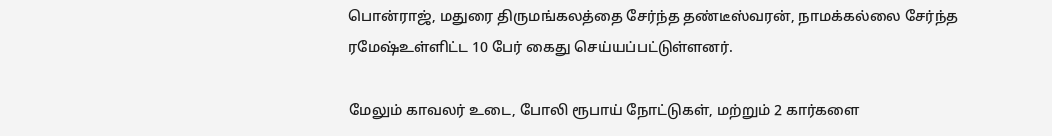பொன்ராஜ், மதுரை திருமங்கலத்தை சேர்ந்த தண்டீஸ்வரன், நாமக்கல்லை சேர்ந்த ரமேஷ்உள்ளிட்ட 10 பேர் கைது செய்யப்பட்டுள்ளனர்.

மேலும் காவலர் உடை, போலி ரூபாய் நோட்டுகள், மற்றும் 2 கார்களை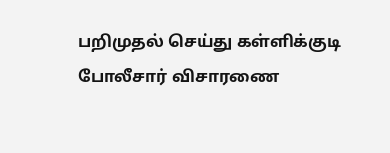பறிமுதல் செய்து கள்ளிக்குடி போலீசார் விசாரணை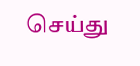செய்து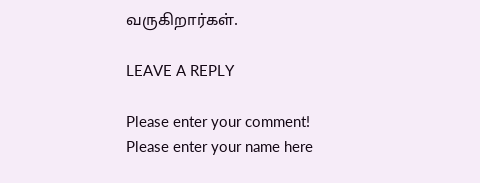வருகிறார்கள்.

LEAVE A REPLY

Please enter your comment!
Please enter your name here